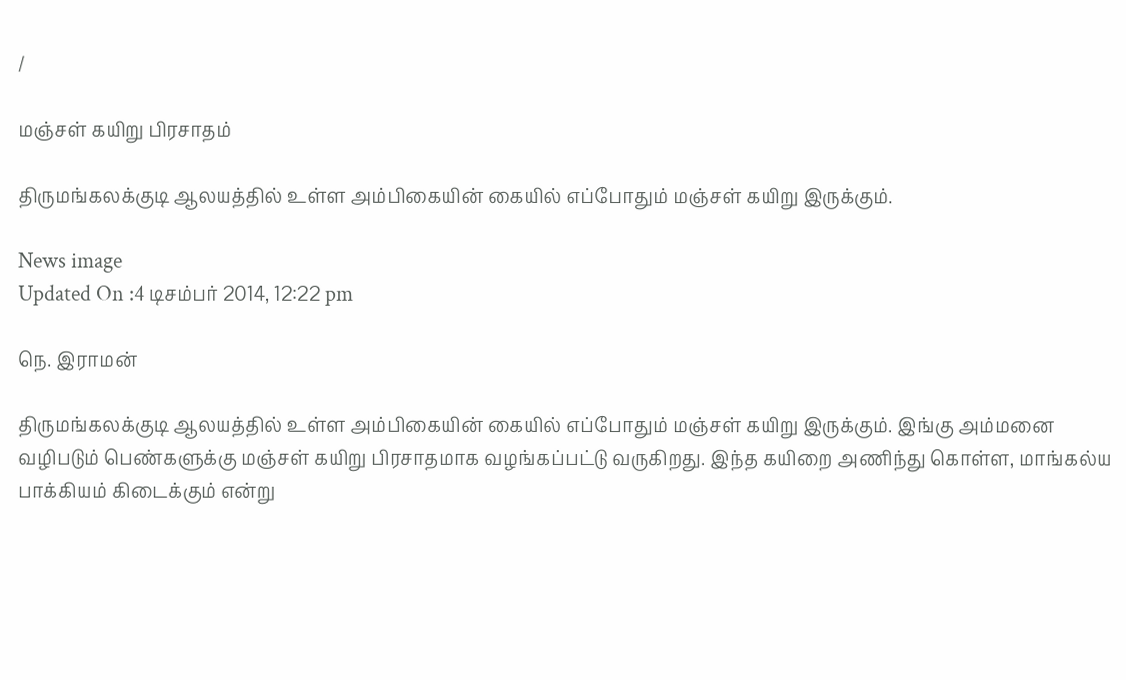/

மஞ்சள் கயிறு பிரசாதம்

திருமங்கலக்குடி ஆலயத்தில் உள்ள அம்பிகையின் கையில் எப்போதும் மஞ்சள் கயிறு இருக்கும்.

News image
Updated On :4 டிசம்பர் 2014, 12:22 pm

நெ. இராமன்

திருமங்கலக்குடி ஆலயத்தில் உள்ள அம்பிகையின் கையில் எப்போதும் மஞ்சள் கயிறு இருக்கும். இங்கு அம்மனை வழிபடும் பெண்களுக்கு மஞ்சள் கயிறு பிரசாதமாக வழங்கப்பட்டு வருகிறது. இந்த கயிறை அணிந்து கொள்ள, மாங்கல்ய பாக்கியம் கிடைக்கும் என்று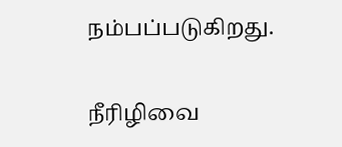நம்பப்படுகிறது.

நீரிழிவை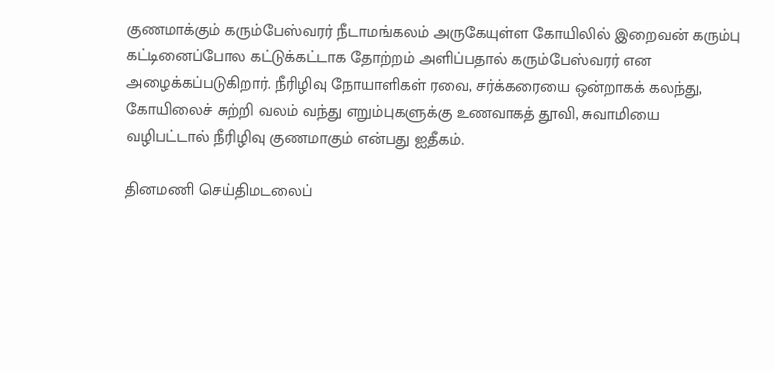குணமாக்கும் கரும்பேஸ்வரர் நீடாமங்கலம் அருகேயுள்ள கோயிலில் இறைவன் கரும்பு கட்டினைப்போல கட்டுக்கட்டாக தோற்றம் அளிப்பதால் கரும்பேஸ்வரர் என அழைக்கப்படுகிறார். நீரிழிவு நோயாளிகள் ரவை, சர்க்கரையை ஒன்றாகக் கலந்து, கோயிலைச் சுற்றி வலம் வந்து எறும்புகளுக்கு உணவாகத் தூவி, சுவாமியை வழிபட்டால் நீரிழிவு குணமாகும் என்பது ஐதீகம்.

தினமணி செய்திமடலைப்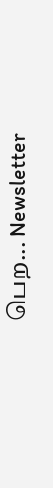பெற... Newsletter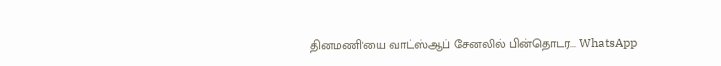தினமணி'யை வாட்ஸ்ஆப் சேனலில் பின்தொடர... WhatsApp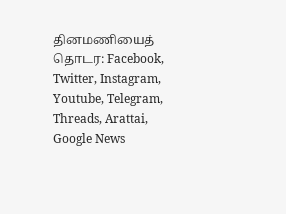தினமணியைத் தொடர: Facebook, Twitter, Instagram, Youtube, Telegram, Threads, Arattai, Google News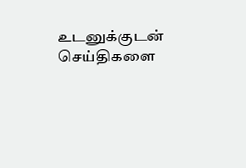உடனுக்குடன் செய்திகளை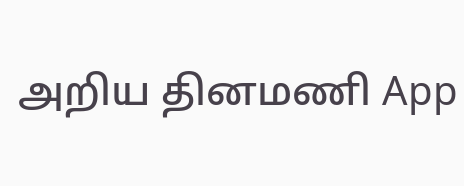அறிய தினமணி App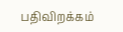பதிவிறக்கம்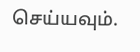செய்யவும்.